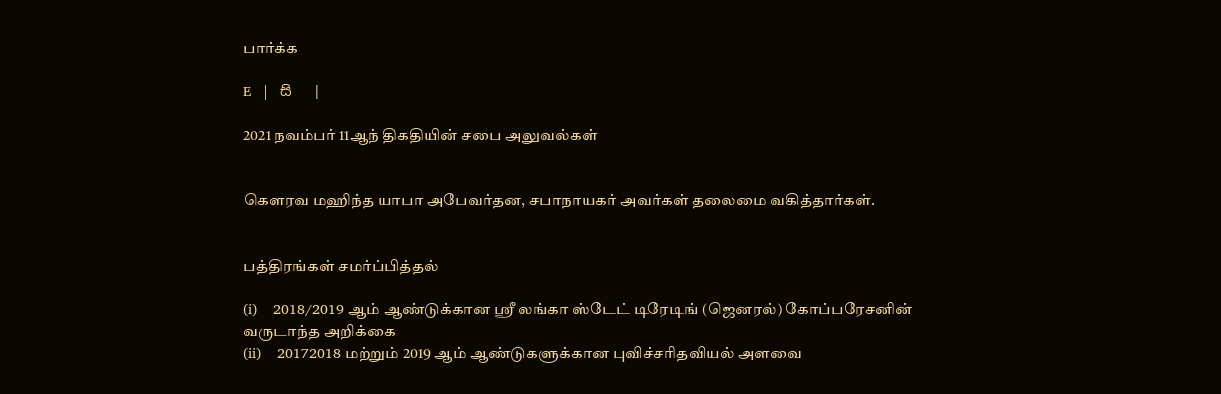பார்க்க

E   |   සි   |

2021 நவம்பர் 11ஆந் திகதியின் சபை அலுவல்கள்


கௌரவ மஹிந்த யாபா அபேவர்தன, சபாநாயகர் அவர்கள் தலைமை வகித்தார்கள்.


பத்திரங்கள் சமர்ப்பித்தல்

(i)    2018/2019 ஆம் ஆண்டுக்கான ஸ்ரீ லங்கா ஸ்டேட் டிரேடிங் (ஜெனரல்) கோப்பரேசனின் வருடாந்த அறிக்கை
(ii)    20172018 மற்றும் 2019 ஆம் ஆண்டுகளுக்கான புவிச்சரிதவியல் அளவை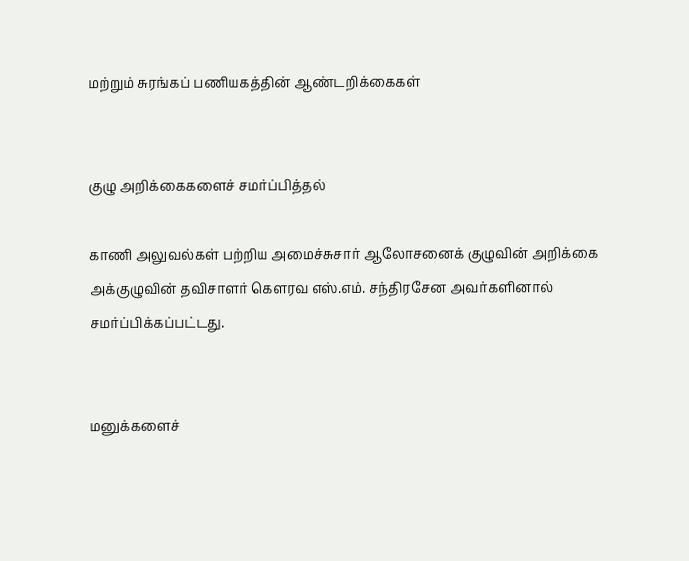மற்றும் சுரங்கப் பணியகத்தின் ஆண்டறிக்கைகள்


குழு அறிக்கைகளைச் சமர்ப்பித்தல்

காணி அலுவல்கள் பற்றிய அமைச்சுசார் ஆலோசனைக் குழுவின் அறிக்கை அக்குழுவின் தவிசாளர் கௌரவ எஸ்.எம். சந்திரசேன அவர்களினால் சமர்ப்பிக்கப்பட்டது.


மனுக்களைச்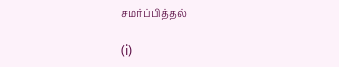சமர்ப்பித்தல்

(i)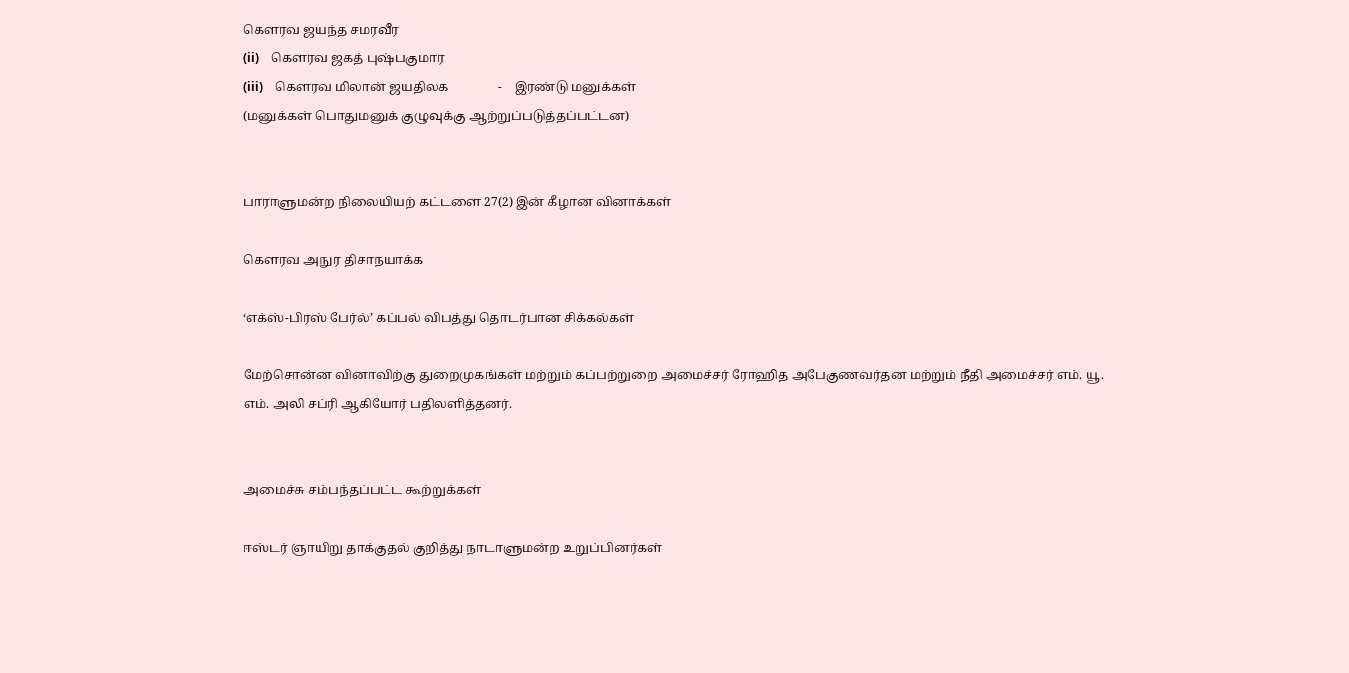கௌரவ ஜயந்த சமரவீர
(ii)    கௌரவ ஜகத் புஷ்பகுமார
(iii)    கௌரவ மிலான் ஜயதிலக                -    இரண்டு மனுக்கள்
(மனுக்கள் பொதுமனுக் குழுவுக்கு ஆற்றுப்படுத்தப்பட்டன)


பாராளுமன்ற நிலையியற் கட்டளை 27(2) இன் கீழான வினாக்கள்

கௌரவ அநுர திசாநயாக்க

‘எக்ஸ்-பிரஸ் பேர்ல்’ கப்பல் விபத்து தொடர்பான சிக்கல்கள்

மேற்சொன்ன வினாவிற்கு துறைமுகங்கள் மற்றும் கப்பற்றுறை அமைச்சர் ரோஹித அபேகுணவர்தன மற்றும் நீதி அமைச்சர் எம். யூ. எம். அலி சப்ரி ஆகியோர் பதிலளித்தனர்.


அமைச்சு சம்பந்தப்பட்ட கூற்றுக்கள்

ஈஸ்டர் ஞாயிறு தாக்குதல் குறித்து நாடாளுமன்ற உறுப்பினர்கள்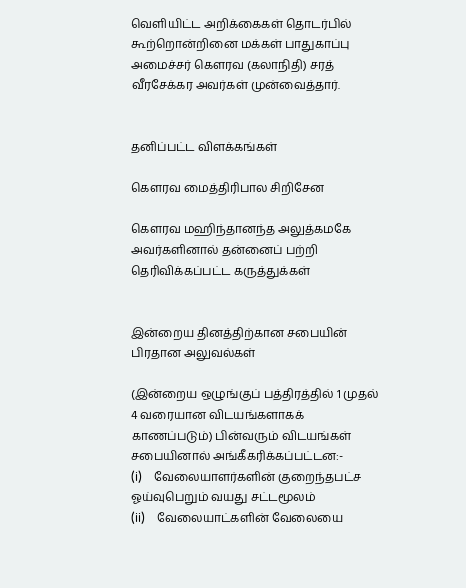வெளியிட்ட அறிக்கைகள் தொடர்பில் கூற்றொன்றினை மக்கள் பாதுகாப்பு அமைச்சர் கௌரவ (கலாநிதி) சரத் வீரசேக்கர அவர்கள் முன்வைத்தார்.


தனிப்பட்ட விளக்கங்கள்

கௌரவ மைத்திரிபால சிறிசேன

கௌரவ மஹிந்தானந்த அலுத்கமகே அவர்களினால் தன்னைப் பற்றி தெரிவிக்கப்பட்ட கருத்துக்கள்


இன்றைய தினத்திற்கான சபையின் பிரதான அலுவல்கள்

(இன்றைய ஒழுங்குப் பத்திரத்தில் 1 முதல் 4 வரையான விடயங்களாகக் காணப்படும்) பின்வரும் விடயங்கள் சபையினால் அங்கீகரிக்கப்பட்டன:-
(i)    வேலையாளர்களின் குறைந்தபட்ச ஓய்வுபெறும் வயது சட்டமூலம்
(ii)    வேலையாட்களின் வேலையை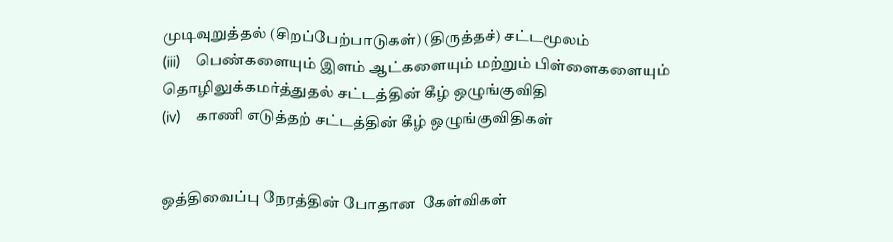முடிவுறுத்தல் (சிறப்பேற்பாடுகள்) (திருத்தச்) சட்டமூலம்
(iii)    பெண்களையும் இளம் ஆட்களையும் மற்றும் பிள்ளைகளையும் தொழிலுக்கமர்த்துதல் சட்டத்தின் கீழ் ஒழுங்குவிதி
(iv)    காணி எடுத்தற் சட்டத்தின் கீழ் ஒழுங்குவிதிகள்


ஒத்திவைப்பு நேரத்தின் போதான  கேள்விகள்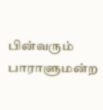பின்வரும் பாராளுமன்ற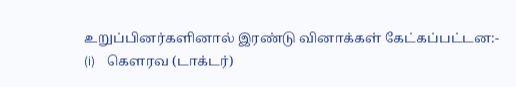உறுப்பினர்களினால் இரண்டு வினாக்கள் கேட்கப்பட்டன:-
(i)    கௌரவ (டாக்டர்)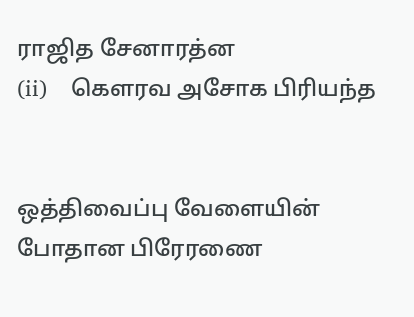ராஜித சேனாரத்ன
(ii)    கௌரவ அசோக பிரியந்த


ஒத்திவைப்பு வேளையின் போதான பிரேரணை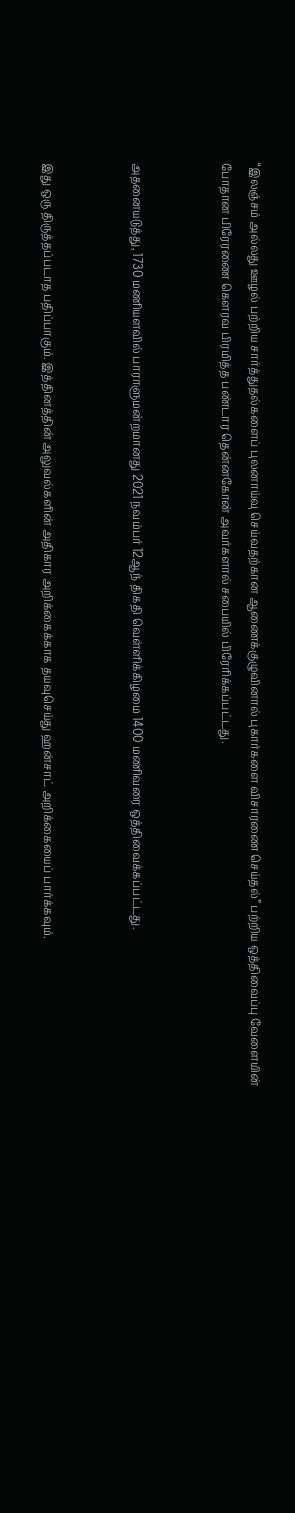“இலஞ்சம் அல்லது ஊழல் பற்றிய சார்த்துதல்களைப் புலனாய்வு செய்வதற்கான ஆணைக்குழுவினால் புகார்களை விசாரணை செய்தல்” பற்றிய ஒத்திவைப்பு வேளையின் போதான பிரேரணை கௌரவ பிரமித்த பண்டார தென்னகோன் அவர்களால் சபையில் பிரேரிக்கப்பட்டது.


அதனையடுத்து, 1730 மணியளவில் பாராளுமன்றமானது 2021 நவம்பர் 12ஆந் திகதி வெள்ளிக்கிழமை 1400 மணிவரை ஒத்திவைக்கப்பட்டது.


இது ஒரு திருத்தப்படாத பதிப்பாகும். இத்தினத்தின் அலுவல்களின் அதிகார அறிக்கைக்காக தயவுசெய்து ஹன்சாட் அறிக்கையைப் பார்க்கவும்.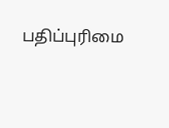பதிப்புரிமை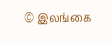© இலங்கை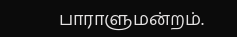பாராளுமன்றம்.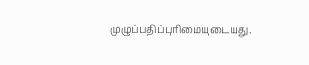முழுப்பதிப்புரிமையுடையது.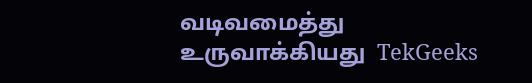வடிவமைத்து உருவாக்கியது  TekGeeks